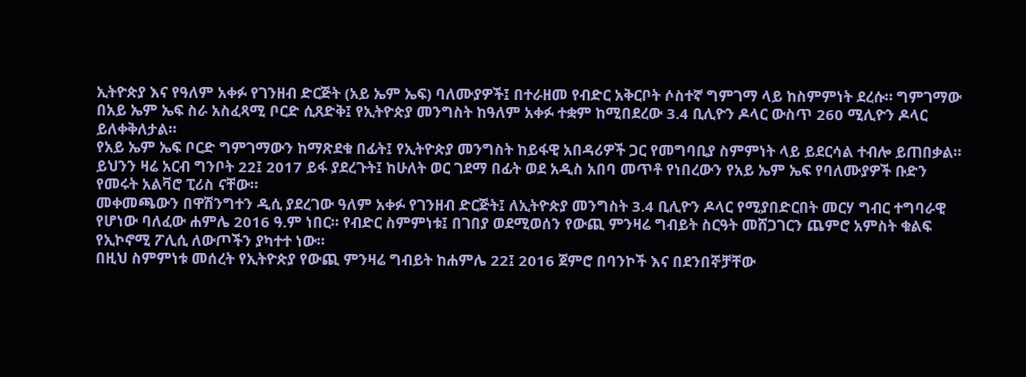ኢትዮጵያ እና የዓለም አቀፉ የገንዘብ ድርጅት (አይ ኤም ኤፍ) ባለሙያዎች፤ በተራዘመ የብድር አቅርቦት ሶስተኛ ግምገማ ላይ ከስምምነት ደረሱ። ግምገማው በአይ ኤም ኤፍ ስራ አስፈጻሚ ቦርድ ሲጸድቅ፤ የኢትዮጵያ መንግስት ከዓለም አቀፉ ተቋም ከሚበደረው 3.4 ቢሊዮን ዶላር ውስጥ 260 ሚሊዮን ዶላር ይለቀቅለታል።
የአይ ኤም ኤፍ ቦርድ ግምገማውን ከማጽደቁ በፊት፤ የኢትዮጵያ መንግስት ከይፋዊ አበዳሪዎች ጋር የመግባቢያ ስምምነት ላይ ይደርሳል ተብሎ ይጠበቃል። ይህንን ዛሬ አርብ ግንቦት 22፤ 2017 ይፋ ያደረጉት፤ ከሁለት ወር ገደማ በፊት ወደ አዲስ አበባ መጥቶ የነበረውን የአይ ኤም ኤፍ የባለሙያዎች ቡድን የመሩት አልቫሮ ፒሪስ ናቸው።
መቀመጫውን በዋሽንግተን ዲሲ ያደረገው ዓለም አቀፉ የገንዘብ ድርጅት፤ ለኢትዮጵያ መንግስት 3.4 ቢሊዮን ዶላር የሚያበድርበት መርሃ ግብር ተግባራዊ የሆነው ባለፈው ሐምሌ 2016 ዓ.ም ነበር። የብድር ስምምነቱ፤ በገበያ ወደሚወሰን የውጪ ምንዛሬ ግብይት ስርዓት መሸጋገርን ጨምሮ አምስት ቁልፍ የኢኮኖሚ ፖሊሲ ለውጦችን ያካተተ ነው።
በዚህ ስምምነቱ መሰረት የኢትዮጵያ የውጪ ምንዛሬ ግብይት ከሐምሌ 22፤ 2016 ጀምሮ በባንኮች እና በደንበኞቻቸው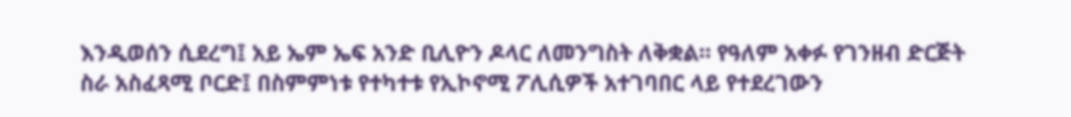እንዲወሰን ሲደረግ፤ አይ ኤም ኤፍ አንድ ቢሊዮን ዶላር ለመንግስት ለቅቋል። የዓለም አቀፉ የገንዘብ ድርጅት ስራ አስፈጻሚ ቦርድ፤ በስምምነቱ የተካተቱ የኢኮኖሚ ፖሊሲዎች አተገባበር ላይ የተደረገውን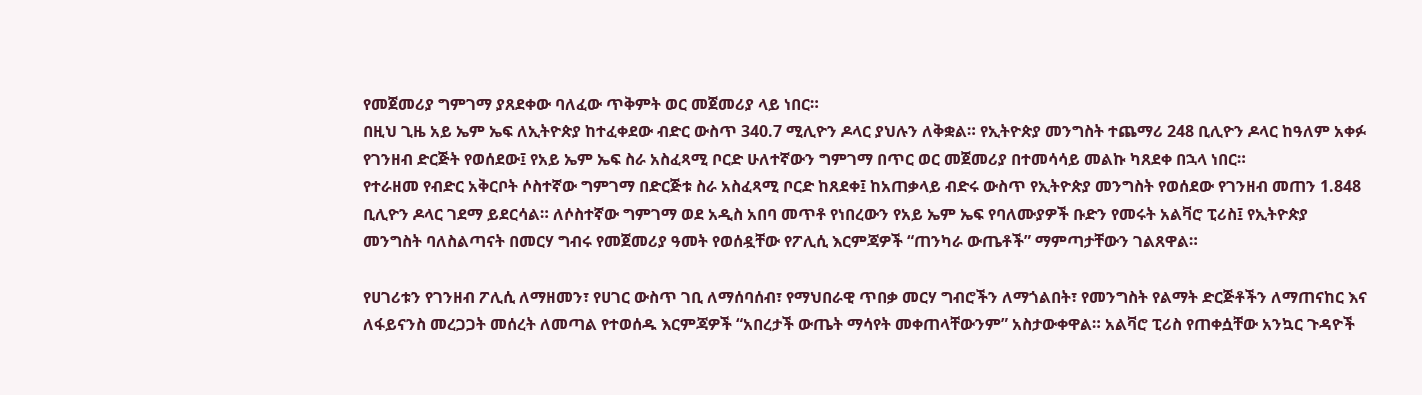የመጀመሪያ ግምገማ ያጸደቀው ባለፈው ጥቅምት ወር መጀመሪያ ላይ ነበር።
በዚህ ጊዜ አይ ኤም ኤፍ ለኢትዮጵያ ከተፈቀደው ብድር ውስጥ 340.7 ሚሊዮን ዶላር ያህሉን ለቅቋል። የኢትዮጵያ መንግስት ተጨማሪ 248 ቢሊዮን ዶላር ከዓለም አቀፉ የገንዘብ ድርጅት የወሰደው፤ የአይ ኤም ኤፍ ስራ አስፈጻሚ ቦርድ ሁለተኛውን ግምገማ በጥር ወር መጀመሪያ በተመሳሳይ መልኩ ካጸደቀ በኋላ ነበር።
የተራዘመ የብድር አቅርቦት ሶስተኛው ግምገማ በድርጅቱ ስራ አስፈጻሚ ቦርድ ከጸደቀ፤ ከአጠቃላይ ብድሩ ውስጥ የኢትዮጵያ መንግስት የወሰደው የገንዘብ መጠን 1.848 ቢሊዮን ዶላር ገደማ ይደርሳል። ለሶስተኛው ግምገማ ወደ አዲስ አበባ መጥቶ የነበረውን የአይ ኤም ኤፍ የባለሙያዎች ቡድን የመሩት አልቫሮ ፒሪስ፤ የኢትዮጵያ መንግስት ባለስልጣናት በመርሃ ግብሩ የመጀመሪያ ዓመት የወሰዷቸው የፖሊሲ እርምጃዎች “ጠንካራ ውጤቶች” ማምጣታቸውን ገልጸዋል።

የሀገሪቱን የገንዘብ ፖሊሲ ለማዘመን፣ የሀገር ውስጥ ገቢ ለማሰባሰብ፣ የማህበራዊ ጥበቃ መርሃ ግብሮችን ለማጎልበት፣ የመንግስት የልማት ድርጅቶችን ለማጠናከር እና ለፋይናንስ መረጋጋት መሰረት ለመጣል የተወሰዱ እርምጃዎች “አበረታች ውጤት ማሳየት መቀጠላቸውንም” አስታውቀዋል። አልቫሮ ፒሪስ የጠቀሷቸው አንኳር ጉዳዮች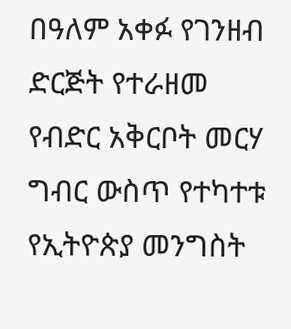በዓለም አቀፉ የገንዘብ ድርጅት የተራዘመ የብድር አቅርቦት መርሃ ግብር ውስጥ የተካተቱ የኢትዮጵያ መንግስት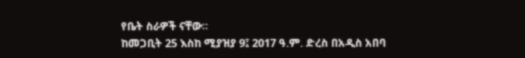የቤት ስራዎች ናቸው።
ከመጋቢት 25 እስከ ሚያዝያ 9፤ 2017 ዓ.ም. ድረስ በአዲስ አበባ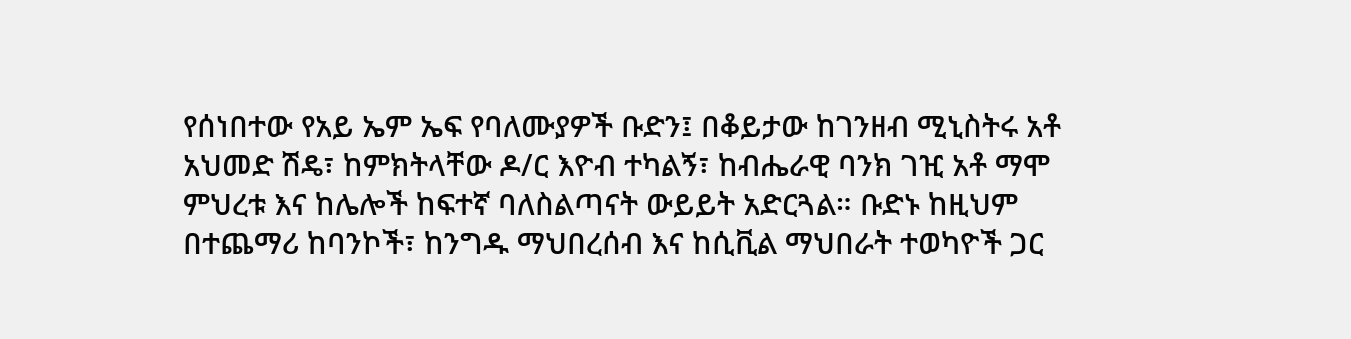የሰነበተው የአይ ኤም ኤፍ የባለሙያዎች ቡድን፤ በቆይታው ከገንዘብ ሚኒስትሩ አቶ አህመድ ሽዴ፣ ከምክትላቸው ዶ/ር እዮብ ተካልኝ፣ ከብሔራዊ ባንክ ገዢ አቶ ማሞ ምህረቱ እና ከሌሎች ከፍተኛ ባለስልጣናት ውይይት አድርጓል። ቡድኑ ከዚህም በተጨማሪ ከባንኮች፣ ከንግዱ ማህበረሰብ እና ከሲቪል ማህበራት ተወካዮች ጋር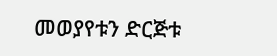መወያየቱን ድርጅቱ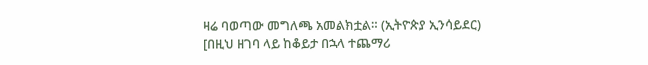ዛሬ ባወጣው መግለጫ አመልክቷል። (ኢትዮጵያ ኢንሳይደር)
[በዚህ ዘገባ ላይ ከቆይታ በኋላ ተጨማሪ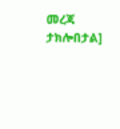መረጃ ታክሎበታል]